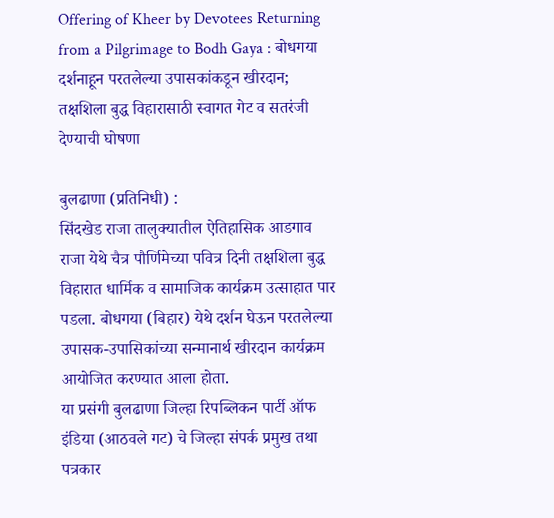Offering of Kheer by Devotees Returning from a Pilgrimage to Bodh Gaya : बोधगया दर्शनाहून परतलेल्या उपासकांकडून खीरदान; तक्षशिला बुद्ध विहारासाठी स्वागत गेट व सतरंजी देण्याची घोषणा

बुलढाणा (प्रतिनिधी) :
सिंदखेड राजा तालुक्यातील ऐतिहासिक आडगाव राजा येथे चैत्र पौर्णिमेच्या पवित्र दिनी तक्षशिला बुद्ध विहारात धार्मिक व सामाजिक कार्यक्रम उत्साहात पार पडला. बोधगया (बिहार) येथे दर्शन घेऊन परतलेल्या उपासक-उपासिकांच्या सन्मानार्थ खीरदान कार्यक्रम आयोजित करण्यात आला होता.
या प्रसंगी बुलढाणा जिल्हा रिपब्लिकन पार्टी ऑफ इंडिया (आठवले गट) चे जिल्हा संपर्क प्रमुख तथा पत्रकार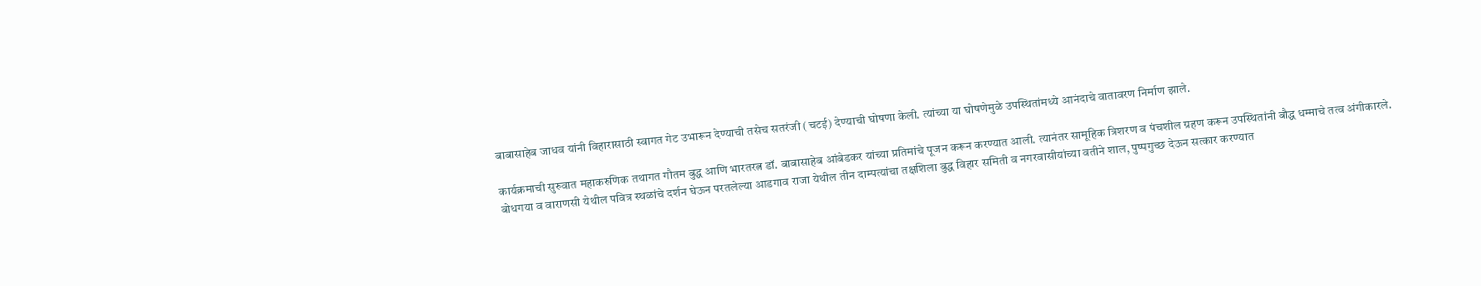बाबासाहेब जाधव यांनी विहारासाठी स्वागत गेट उभारून देण्याची तसेच सतरंजी (चटई) देण्याची घोषणा केली. त्यांच्या या घोषणेमुळे उपस्थितांमध्ये आनंदाचे वातावरण निर्माण झाले.

कार्यक्रमाची सुरुवात महाकरुणिक तथागत गौतम बुद्ध आणि भारतरत्न डॉ. बाबासाहेब आंबेडकर यांच्या प्रतिमांचे पूजन करून करण्यात आली. त्यानंतर सामूहिक त्रिशरण व पंचशील ग्रहण करून उपस्थितांनी बौद्ध धम्माचे तत्व अंगीकारले.
बोधगया व वाराणसी येथील पवित्र स्थळांचे दर्शन घेऊन परतलेल्या आडगाव राजा येथील तीन दाम्पत्यांचा तक्षशिला बुद्ध विहार समिती व नगरवासीयांच्या वतीने शाल, पुष्पगुच्छ देऊन सत्कार करण्यात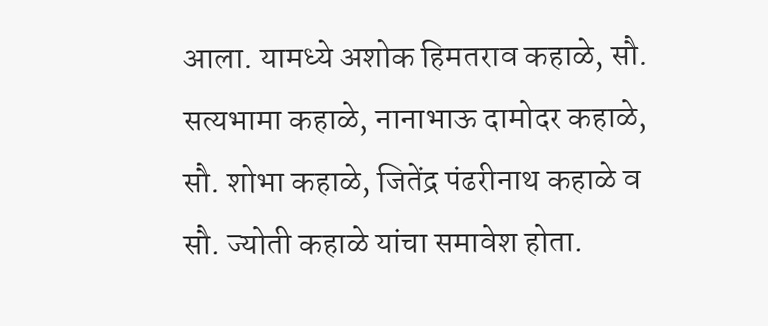आला. यामध्ये अशोक हिमतराव कहाळे, सौ. सत्यभामा कहाळे, नानाभाऊ दामोदर कहाळे, सौ. शोभा कहाळे, जितेंद्र पंढरीनाथ कहाळे व सौ. ज्योती कहाळे यांचा समावेश होता.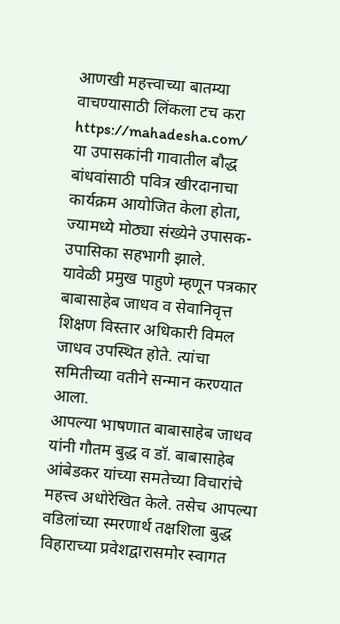आणखी महत्त्वाच्या बातम्या वाचण्यासाठी लिंकला टच करा https://mahadesha.com/
या उपासकांनी गावातील बौद्ध बांधवांसाठी पवित्र खीरदानाचा कार्यक्रम आयोजित केला होता, ज्यामध्ये मोठ्या संख्येने उपासक-उपासिका सहभागी झाले.
यावेळी प्रमुख पाहुणे म्हणून पत्रकार बाबासाहेब जाधव व सेवानिवृत्त शिक्षण विस्तार अधिकारी विमल जाधव उपस्थित होते. त्यांचा समितीच्या वतीने सन्मान करण्यात आला.
आपल्या भाषणात बाबासाहेब जाधव यांनी गौतम बुद्ध व डॉ. बाबासाहेब आंबेडकर यांच्या समतेच्या विचारांचे महत्त्व अधोरेखित केले. तसेच आपल्या वडिलांच्या स्मरणार्थ तक्षशिला बुद्ध विहाराच्या प्रवेशद्वारासमोर स्वागत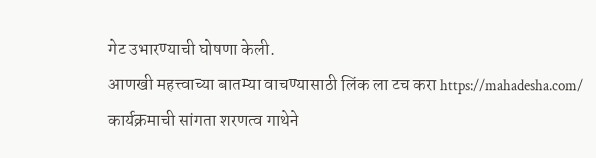गेट उभारण्याची घोषणा केली.
आणखी महत्त्वाच्या बातम्या वाचण्यासाठी लिंक ला टच करा https://mahadesha.com/
कार्यक्रमाची सांगता शरणत्व गाथेने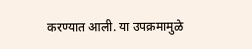करण्यात आली. या उपक्रमामुळे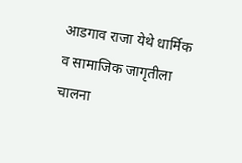आडगाव राजा येथे धार्मिक व सामाजिक जागृतीला चालना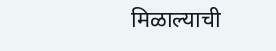मिळाल्याची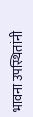भावना उपस्थितांनी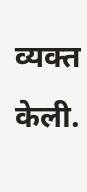व्यक्त केली.